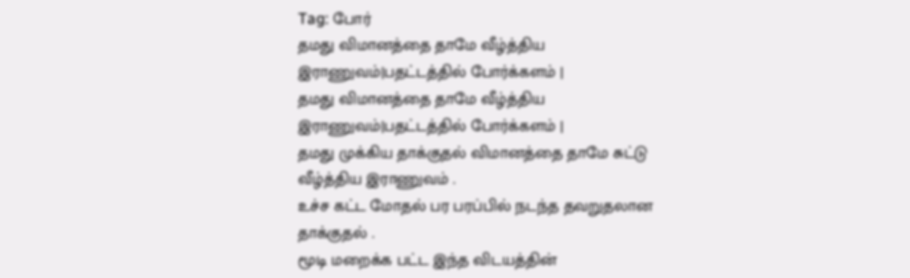Tag: போர்
தமது விமானத்தை தாமே வீழ்த்திய இராணுவம்|பதட்டத்தில் போர்க்களம் |
தமது விமானத்தை தாமே வீழ்த்திய இராணுவம்|பதட்டத்தில் போர்க்களம் |
தமது முக்கிய தாக்குதல் விமானத்தை தாமே சுட்டு வீழ்த்திய இராணுவம் .
உச்ச கட்ட மோதல் பர பரப்பில் நடந்த தவறுதலான தாக்குதல் .
மூடி மறைக்க பட்ட இந்த விடயத்தின்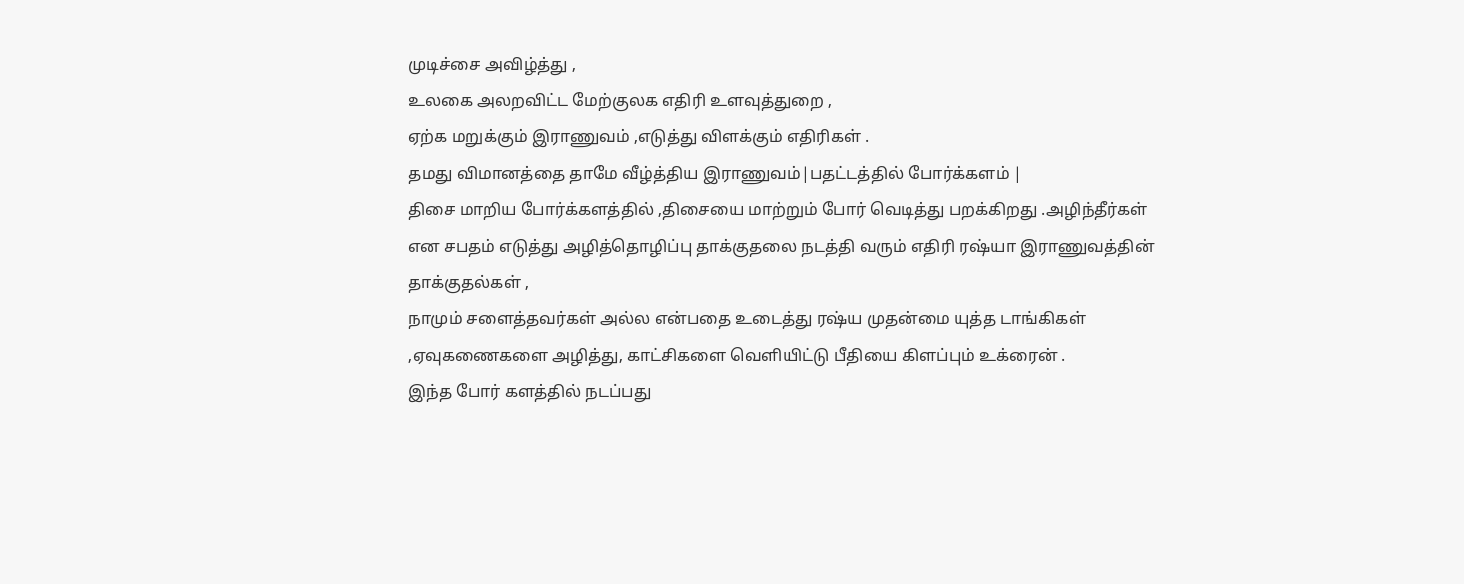முடிச்சை அவிழ்த்து ,
உலகை அலறவிட்ட மேற்குலக எதிரி உளவுத்துறை ,
ஏற்க மறுக்கும் இராணுவம் ,எடுத்து விளக்கும் எதிரிகள் .
தமது விமானத்தை தாமே வீழ்த்திய இராணுவம்|பதட்டத்தில் போர்க்களம் |
திசை மாறிய போர்க்களத்தில் ,திசையை மாற்றும் போர் வெடித்து பறக்கிறது .அழிந்தீர்கள் என சபதம் எடுத்து அழித்தொழிப்பு தாக்குதலை நடத்தி வரும் எதிரி ரஷ்யா இராணுவத்தின் தாக்குதல்கள் ,
நாமும் சளைத்தவர்கள் அல்ல என்பதை உடைத்து ரஷ்ய முதன்மை யுத்த டாங்கிகள் ,ஏவுகணைகளை அழித்து, காட்சிகளை வெளியிட்டு பீதியை கிளப்பும் உக்ரைன் .
இந்த போர் களத்தில் நடப்பது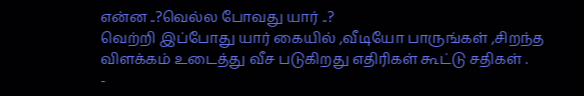என்ன ..?வெல்ல போவது யார் ..?
வெற்றி இப்போது யார் கையில் ,வீடியோ பாருங்கள் ,சிறந்த விளக்கம் உடைத்து வீச படுகிறது எதிரிகள் கூட்டு சதிகள் .
-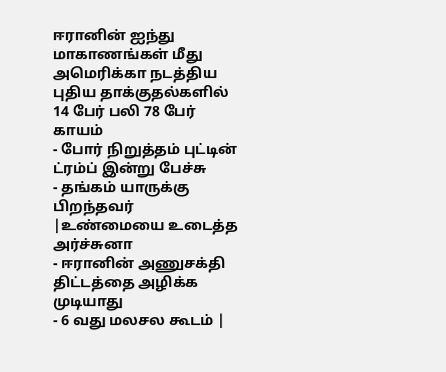ஈரானின் ஐந்து மாகாணங்கள் மீது அமெரிக்கா நடத்திய புதிய தாக்குதல்களில் 14 பேர் பலி 78 பேர் காயம்
- போர் நிறுத்தம் புட்டின் ட்ரம்ப் இன்று பேச்சு
- தங்கம் யாருக்கு பிறந்தவர் |உண்மையை உடைத்த அர்ச்சுனா
- ஈரானின் அணுசக்தி திட்டத்தை அழிக்க முடியாது
- 6 வது மலசல கூடம் |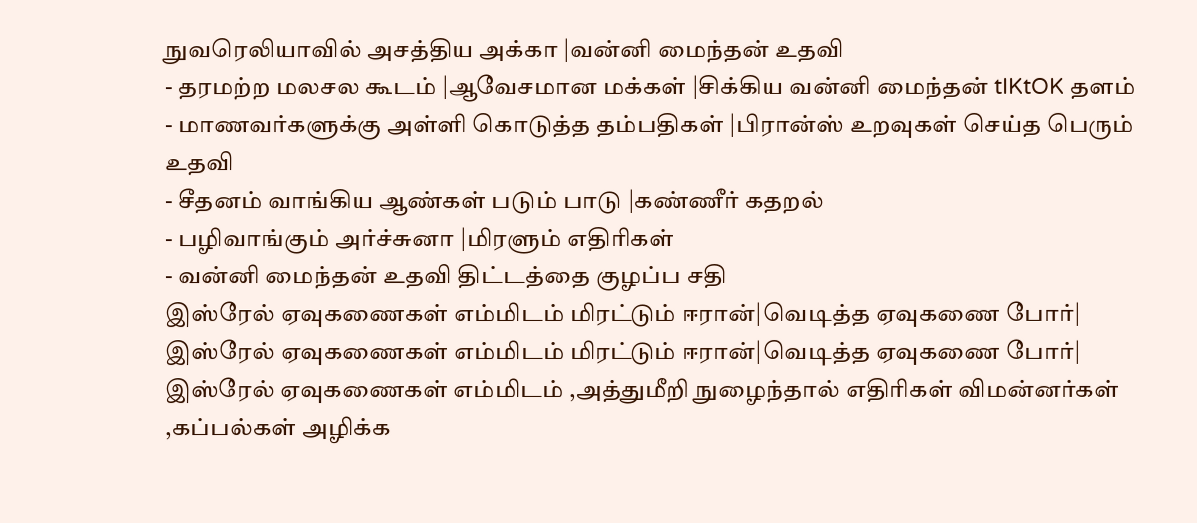நுவரெலியாவில் அசத்திய அக்கா |வன்னி மைந்தன் உதவி
- தரமற்ற மலசல கூடம் |ஆவேசமான மக்கள் |சிக்கிய வன்னி மைந்தன் tIKtOK தளம்
- மாணவர்களுக்கு அள்ளி கொடுத்த தம்பதிகள் |பிரான்ஸ் உறவுகள் செய்த பெரும் உதவி
- சீதனம் வாங்கிய ஆண்கள் படும் பாடு |கண்ணீர் கதறல்
- பழிவாங்கும் அர்ச்சுனா |மிரளும் எதிரிகள்
- வன்னி மைந்தன் உதவி திட்டத்தை குழப்ப சதி
இஸ்ரேல் ஏவுகணைகள் எம்மிடம் மிரட்டும் ஈரான்|வெடித்த ஏவுகணை போர்|
இஸ்ரேல் ஏவுகணைகள் எம்மிடம் மிரட்டும் ஈரான்|வெடித்த ஏவுகணை போர்|
இஸ்ரேல் ஏவுகணைகள் எம்மிடம் ,அத்துமீறி நுழைந்தால் எதிரிகள் விமன்னர்கள் ,கப்பல்கள் அழிக்க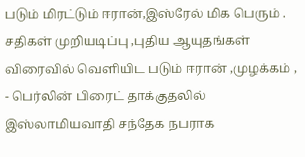படும் மிரட்டும் ஈரான்,இஸ்ரேல் மிக பெரும் .
சதிகள் முறியடிப்பு ,புதிய ஆயுதங்கள் விரைவில் வெளியிட படும் ஈரான் ,முழக்கம் ,
- பெர்லின் பிரைட் தாக்குதலில் இஸ்லாமியவாதி சந்தேக நபராக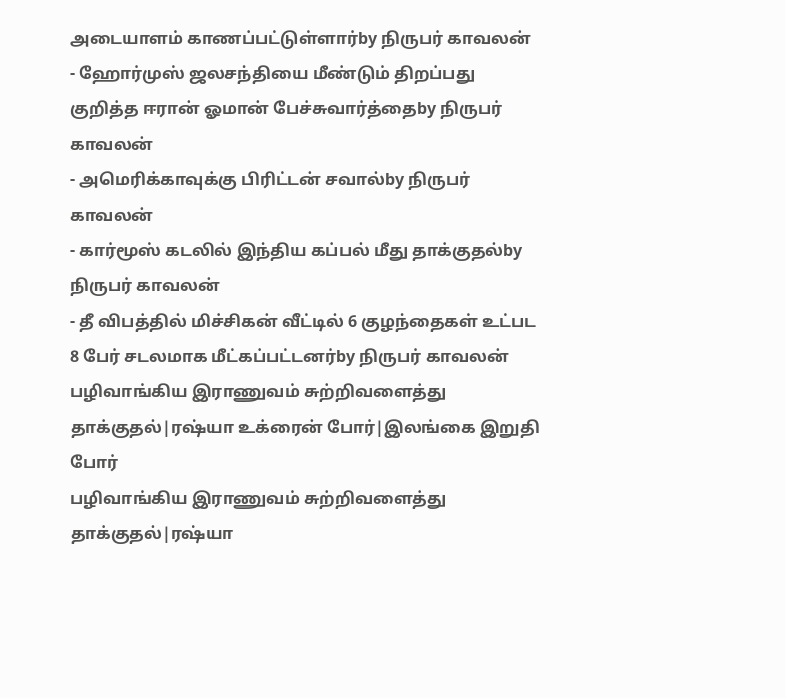அடையாளம் காணப்பட்டுள்ளார்by நிருபர் காவலன்
- ஹோர்முஸ் ஜலசந்தியை மீண்டும் திறப்பது குறித்த ஈரான் ஓமான் பேச்சுவார்த்தைby நிருபர் காவலன்
- அமெரிக்காவுக்கு பிரிட்டன் சவால்by நிருபர் காவலன்
- கார்மூஸ் கடலில் இந்திய கப்பல் மீது தாக்குதல்by நிருபர் காவலன்
- தீ விபத்தில் மிச்சிகன் வீட்டில் 6 குழந்தைகள் உட்பட 8 பேர் சடலமாக மீட்கப்பட்டனர்by நிருபர் காவலன்
பழிவாங்கிய இராணுவம் சுற்றிவளைத்து தாக்குதல்|ரஷ்யா உக்ரைன் போர்|இலங்கை இறுதி போர்
பழிவாங்கிய இராணுவம் சுற்றிவளைத்து தாக்குதல்|ரஷ்யா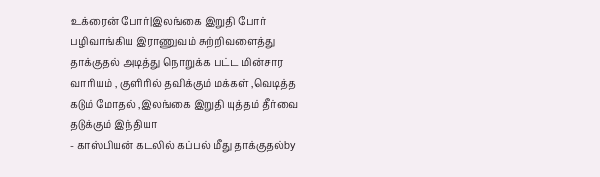உக்ரைன் போர்|இலங்கை இறுதி போர்
பழிவாங்கிய இராணுவம் சுற்றிவளைத்து தாக்குதல் அடித்து நொறுக்க பட்ட மின்சார வாரியம் , குளிரில் தவிக்கும் மக்கள் ,வெடித்த கடும் மோதல் ,இலங்கை இறுதி யுத்தம் தீர்வை தடுக்கும் இந்தியா
- காஸ்பியன் கடலில் கப்பல் மீது தாக்குதல்by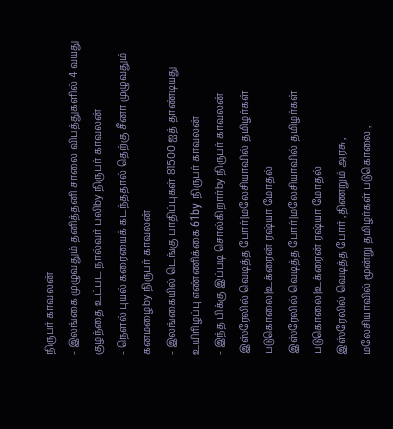நிருபர் காவலன்
- இலங்கை முழுவதும் தனித்தனி சாலை விபத்துகளில் 4 வயது குழந்தை உட்பட நால்வர் பலிby நிருபர் காவலன்
- நௌல் புயல் கரையைக் கடந்ததால் தெற்கு சீனா முழுவதும் கனமழைby நிருபர் காவலன்
- இலங்கையில் டெங்கு பாதிப்புகள் 81500 ஐத் தாண்டியது உயிரிழப்பு எண்ணிக்கை 61by நிருபர் காவலன்
- இந்த பிக்கு இப்படி சொல்கிறார்by நிருபர் காவலன்
இஸ்ரேலில் வெடித்த போர்|மலேசியாவில் தமிழர்கள் படுகொலை|உக்ரைன் ரஷ்யா மோதல்
இஸ்ரேலில் வெடித்த போர்|மலேசியாவில் தமிழர்கள் படுகொலை|உக்ரைன் ரஷ்யா மோதல்
இஸ்ரேலில் வெடித்த போர் ,திணறும் அரசு ,
மலேசியாவில் மூன்று தமிழர்கள் படுகொலை ,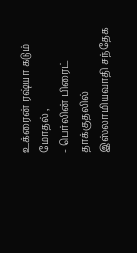உக்ரைன் ரஷ்யா கடும் மோதல் ,
- பெர்லின் பிரைட் தாக்குதலில் இஸ்லாமியவாதி சந்தேக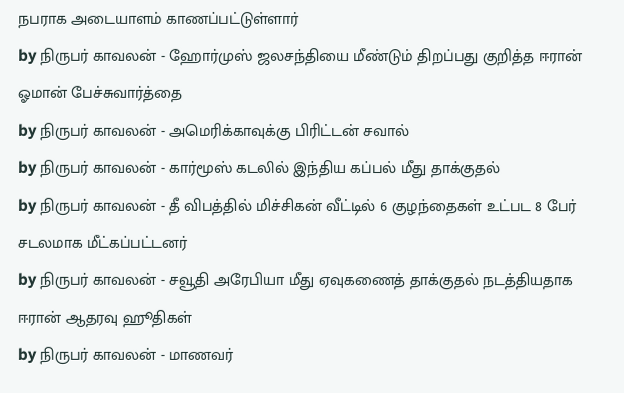நபராக அடையாளம் காணப்பட்டுள்ளார்
by நிருபர் காவலன் - ஹோர்முஸ் ஜலசந்தியை மீண்டும் திறப்பது குறித்த ஈரான் ஓமான் பேச்சுவார்த்தை
by நிருபர் காவலன் - அமெரிக்காவுக்கு பிரிட்டன் சவால்
by நிருபர் காவலன் - கார்மூஸ் கடலில் இந்திய கப்பல் மீது தாக்குதல்
by நிருபர் காவலன் - தீ விபத்தில் மிச்சிகன் வீட்டில் 6 குழந்தைகள் உட்பட 8 பேர் சடலமாக மீட்கப்பட்டனர்
by நிருபர் காவலன் - சவூதி அரேபியா மீது ஏவுகணைத் தாக்குதல் நடத்தியதாக ஈரான் ஆதரவு ஹூதிகள்
by நிருபர் காவலன் - மாணவர்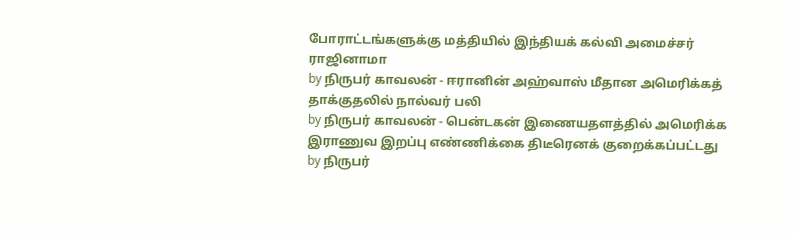போராட்டங்களுக்கு மத்தியில் இந்தியக் கல்வி அமைச்சர் ராஜினாமா
by நிருபர் காவலன் - ஈரானின் அஹ்வாஸ் மீதான அமெரிக்கத் தாக்குதலில் நால்வர் பலி
by நிருபர் காவலன் - பென்டகன் இணையதளத்தில் அமெரிக்க இராணுவ இறப்பு எண்ணிக்கை திடீரெனக் குறைக்கப்பட்டது
by நிருபர்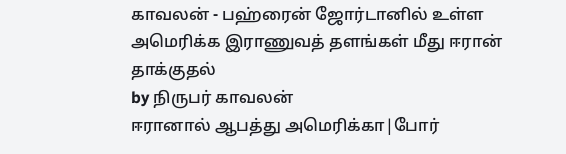காவலன் - பஹ்ரைன் ஜோர்டானில் உள்ள அமெரிக்க இராணுவத் தளங்கள் மீது ஈரான் தாக்குதல்
by நிருபர் காவலன்
ஈரானால் ஆபத்து அமெரிக்கா|போர்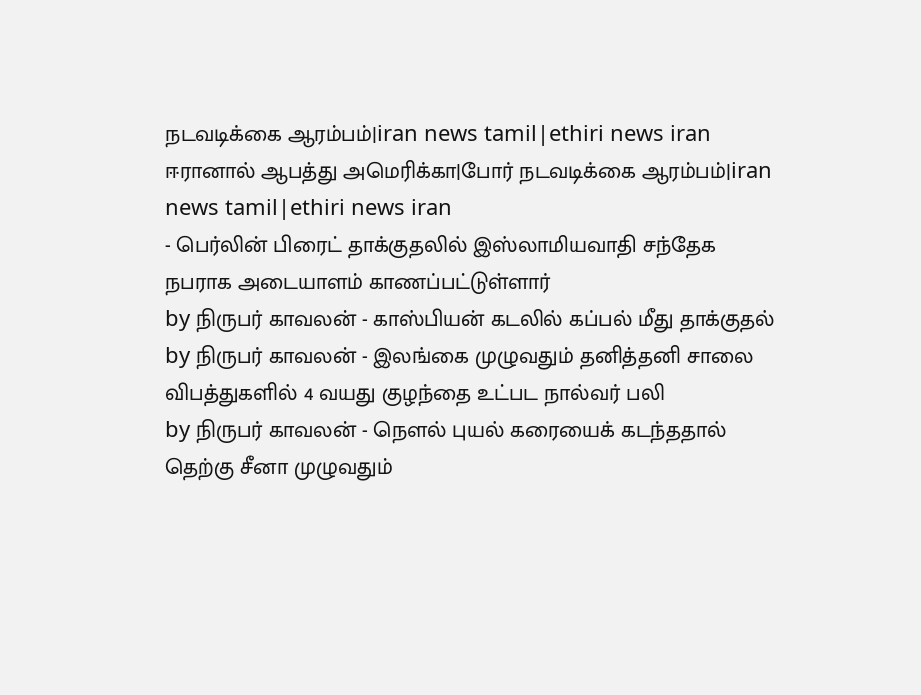நடவடிக்கை ஆரம்பம்|iran news tamil|ethiri news iran
ஈரானால் ஆபத்து அமெரிக்கா|போர் நடவடிக்கை ஆரம்பம்|iran news tamil|ethiri news iran
- பெர்லின் பிரைட் தாக்குதலில் இஸ்லாமியவாதி சந்தேக நபராக அடையாளம் காணப்பட்டுள்ளார்
by நிருபர் காவலன் - காஸ்பியன் கடலில் கப்பல் மீது தாக்குதல்
by நிருபர் காவலன் - இலங்கை முழுவதும் தனித்தனி சாலை விபத்துகளில் 4 வயது குழந்தை உட்பட நால்வர் பலி
by நிருபர் காவலன் - நௌல் புயல் கரையைக் கடந்ததால் தெற்கு சீனா முழுவதும்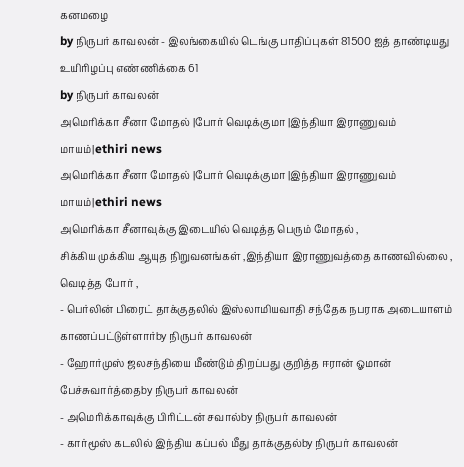கனமழை
by நிருபர் காவலன் - இலங்கையில் டெங்கு பாதிப்புகள் 81500 ஐத் தாண்டியது உயிரிழப்பு எண்ணிக்கை 61
by நிருபர் காவலன்
அமெரிக்கா சீனா மோதல் |போர் வெடிக்குமா |இந்தியா இராணுவம் மாயம்|ethiri news
அமெரிக்கா சீனா மோதல் |போர் வெடிக்குமா |இந்தியா இராணுவம் மாயம்|ethiri news
அமெரிக்கா சீனாவுக்கு இடையில் வெடித்த பெரும் மோதல் ,
சிக்கிய முக்கிய ஆயுத நிறுவனங்கள் ,இந்தியா இராணுவத்தை காணவில்லை ,
வெடித்த போர் ,
- பெர்லின் பிரைட் தாக்குதலில் இஸ்லாமியவாதி சந்தேக நபராக அடையாளம் காணப்பட்டுள்ளார்by நிருபர் காவலன்
- ஹோர்முஸ் ஜலசந்தியை மீண்டும் திறப்பது குறித்த ஈரான் ஓமான் பேச்சுவார்த்தைby நிருபர் காவலன்
- அமெரிக்காவுக்கு பிரிட்டன் சவால்by நிருபர் காவலன்
- கார்மூஸ் கடலில் இந்திய கப்பல் மீது தாக்குதல்by நிருபர் காவலன்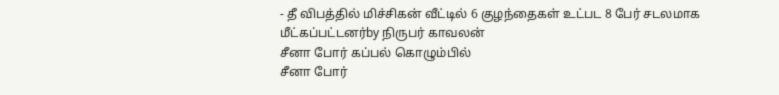- தீ விபத்தில் மிச்சிகன் வீட்டில் 6 குழந்தைகள் உட்பட 8 பேர் சடலமாக மீட்கப்பட்டனர்by நிருபர் காவலன்
சீனா போர் கப்பல் கொழும்பில்
சீனா போர்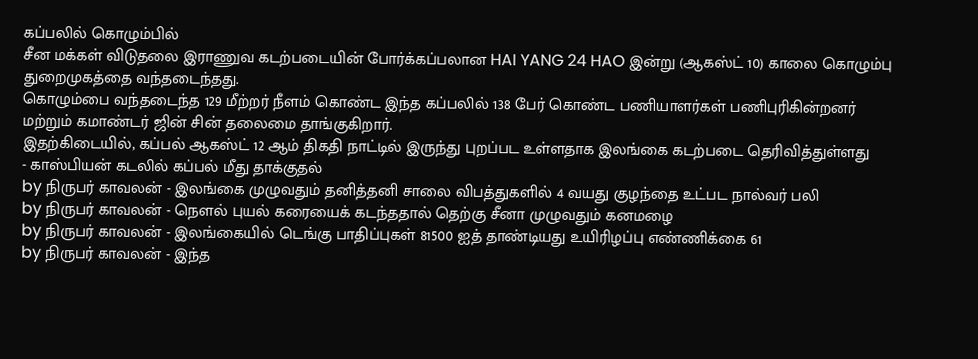கப்பலில் கொழும்பில்
சீன மக்கள் விடுதலை இராணுவ கடற்படையின் போர்க்கப்பலான HAI YANG 24 HAO இன்று (ஆகஸ்ட் 10) காலை கொழும்பு துறைமுகத்தை வந்தடைந்தது.
கொழும்பை வந்தடைந்த 129 மீற்றர் நீளம் கொண்ட இந்த கப்பலில் 138 பேர் கொண்ட பணியாளர்கள் பணிபுரிகின்றனர் மற்றும் கமாண்டர் ஜின் சின் தலைமை தாங்குகிறார்.
இதற்கிடையில், கப்பல் ஆகஸ்ட் 12 ஆம் திகதி நாட்டில் இருந்து புறப்பட உள்ளதாக இலங்கை கடற்படை தெரிவித்துள்ளது
- காஸ்பியன் கடலில் கப்பல் மீது தாக்குதல்
by நிருபர் காவலன் - இலங்கை முழுவதும் தனித்தனி சாலை விபத்துகளில் 4 வயது குழந்தை உட்பட நால்வர் பலி
by நிருபர் காவலன் - நௌல் புயல் கரையைக் கடந்ததால் தெற்கு சீனா முழுவதும் கனமழை
by நிருபர் காவலன் - இலங்கையில் டெங்கு பாதிப்புகள் 81500 ஐத் தாண்டியது உயிரிழப்பு எண்ணிக்கை 61
by நிருபர் காவலன் - இந்த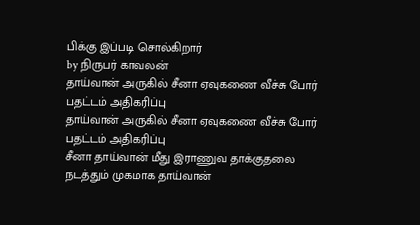பிக்கு இப்படி சொல்கிறார்
by நிருபர் காவலன்
தாய்வான் அருகில் சீனா ஏவுகணை வீச்சு போர் பதட்டம் அதிகரிப்பு
தாய்வான் அருகில் சீனா ஏவுகணை வீச்சு போர் பதட்டம் அதிகரிப்பு
சீனா தாய்வான் மீது இராணுவ தாக்குதலை நடத்தும் முகமாக தாய்வான்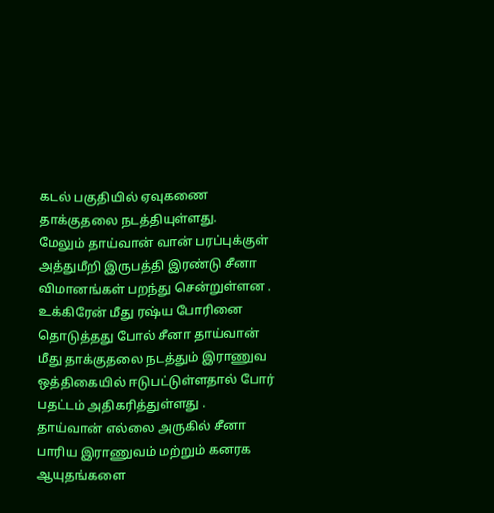கடல் பகுதியில் ஏவுகணை தாக்குதலை நடத்தியுள்ளது.
மேலும் தாய்வான் வான் பரப்புக்குள் அத்துமீறி இருபத்தி இரண்டு சீனா விமானங்கள் பறந்து சென்றுள்ளன .
உக்கிரேன் மீது ரஷ்ய போரினை தொடுத்தது போல் சீனா தாய்வான் மீது தாக்குதலை நடத்தும் இராணுவ ஒத்திகையில் ஈடுபட்டுள்ளதால் போர் பதட்டம் அதிகரித்துள்ளது .
தாய்வான் எல்லை அருகில் சீனா பாரிய இராணுவம் மற்றும் கனரக ஆயுதங்களை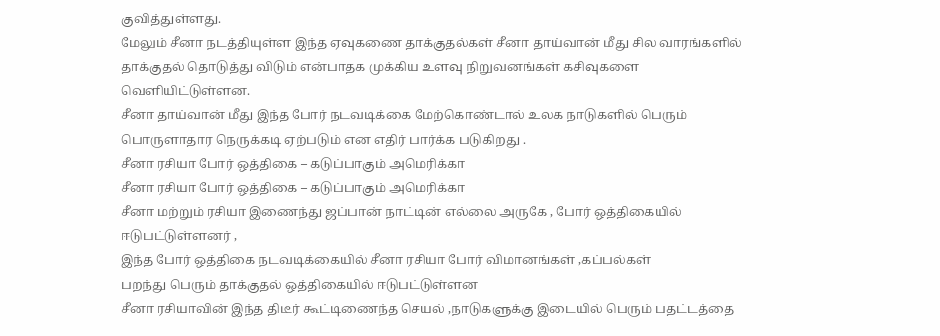குவித்துள்ளது.
மேலும் சீனா நடத்தியுள்ள இந்த ஏவுகணை தாக்குதல்கள் சீனா தாய்வான் மீது சில வாரங்களில் தாக்குதல் தொடுத்து விடும் என்பாதக முக்கிய உளவு நிறுவனங்கள் கசிவுகளை வெளியிட்டுள்ளன.
சீனா தாய்வான் மீது இந்த போர் நடவடிக்கை மேற்கொண்டால் உலக நாடுகளில் பெரும் பொருளாதார நெருக்கடி ஏற்படும் என எதிர் பார்க்க படுகிறது .
சீனா ரசியா போர் ஒத்திகை – கடுப்பாகும் அமெரிக்கா
சீனா ரசியா போர் ஒத்திகை – கடுப்பாகும் அமெரிக்கா
சீனா மற்றும் ரசியா இணைந்து ஜப்பான் நாட்டின் எல்லை அருகே , போர் ஒத்திகையில் ஈடுபட்டுள்ளனர் ,
இந்த போர் ஒத்திகை நடவடிக்கையில் சீனா ரசியா போர் விமானங்கள் ,கப்பல்கள்
பறந்து பெரும் தாக்குதல் ஒத்திகையில் ஈடுபட்டுள்ளன
சீனா ரசியாவின் இந்த திடீர் கூட்டிணைந்த செயல் ,நாடுகளுக்கு இடையில் பெரும் பதட்டத்தை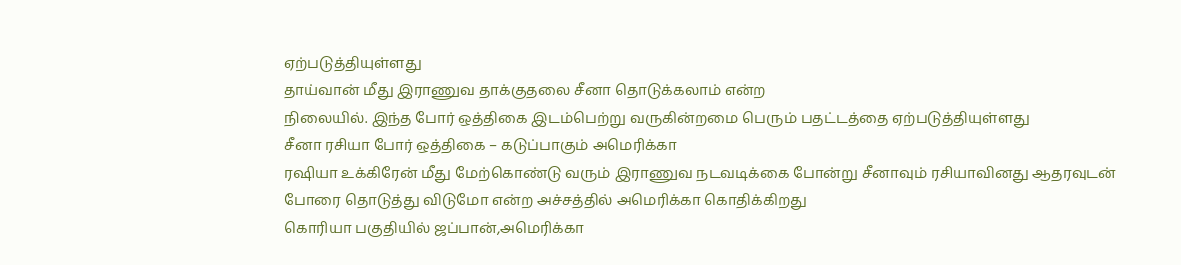ஏற்படுத்தியுள்ளது
தாய்வான் மீது இராணுவ தாக்குதலை சீனா தொடுக்கலாம் என்ற
நிலையில். இந்த போர் ஒத்திகை இடம்பெற்று வருகின்றமை பெரும் பதட்டத்தை ஏற்படுத்தியுள்ளது
சீனா ரசியா போர் ஒத்திகை – கடுப்பாகும் அமெரிக்கா
ரஷியா உக்கிரேன் மீது மேற்கொண்டு வரும் இராணுவ நடவடிக்கை போன்று சீனாவும் ரசியாவினது ஆதரவுடன் போரை தொடுத்து விடுமோ என்ற அச்சத்தில் அமெரிக்கா கொதிக்கிறது
கொரியா பகுதியில் ஜப்பான்,அமெரிக்கா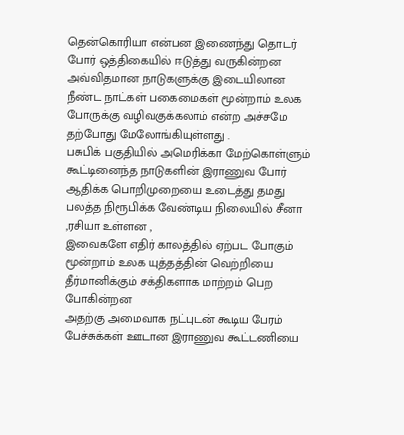தென்கொரியா என்பன இணைந்து தொடர் போர் ஒத்திகையில் ஈடுத்து வருகின்றன
அவ்விதமான நாடுகளுக்கு இடையிலான நீண்ட நாட்கள் பகைமைகள் மூன்றாம் உலக போருக்கு வழிவகுக்கலாம் என்ற அச்சமே தற்போது மேலோங்கியுள்ளது .
பசுபிக் பகுதியில் அமெரிக்கா மேற்கொள்ளும் கூட்டினைந்த நாடுகளின் இராணுவ போர் ஆதிக்க பொறிமுறையை உடைத்து தமது பலத்த நிரூபிக்க வேண்டிய நிலையில் சீனா ,ரசியா உள்ளன ,
இவைகளே எதிர் காலத்தில் ஏற்பட போகும் மூன்றாம் உலக யுத்தத்தின் வெற்றியை தீர்மானிக்கும் சக்திகளாக மாற்றம் பெற போகின்றன
அதற்கு அமைவாக நட்புடன் கூடிய பேரம் பேச்சுக்கள் ஊடான இராணுவ கூட்டணியை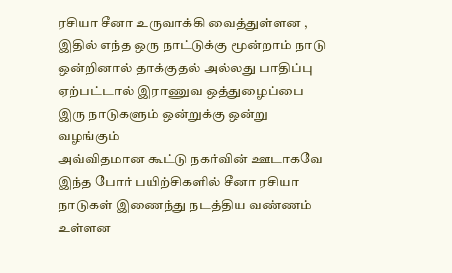ரசியா சீனா உருவாக்கி வைத்துள்ளன ,
இதில் எந்த ஒரு நாட்டுக்கு மூன்றாம் நாடு ஒன்றினால் தாக்குதல் அல்லது பாதிப்பு ஏற்பட்டால் இராணுவ ஒத்துழைப்பை இரு நாடுகளும் ஒன்றுக்கு ஒன்று வழங்கும்
அவ்விதமான கூட்டு நகர்வின் ஊடாகவே இந்த போர் பயிற்சிகளில் சீனா ரசியா நாடுகள் இணைந்து நடத்திய வண்ணம் உள்ளன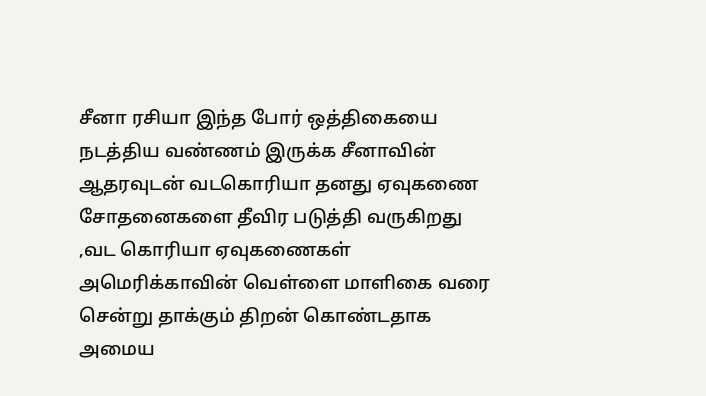சீனா ரசியா இந்த போர் ஒத்திகையை நடத்திய வண்ணம் இருக்க சீனாவின் ஆதரவுடன் வடகொரியா தனது ஏவுகணை சோதனைகளை தீவிர படுத்தி வருகிறது
,வட கொரியா ஏவுகணைகள் அமெரிக்காவின் வெள்ளை மாளிகை வரை சென்று தாக்கும் திறன் கொண்டதாக அமைய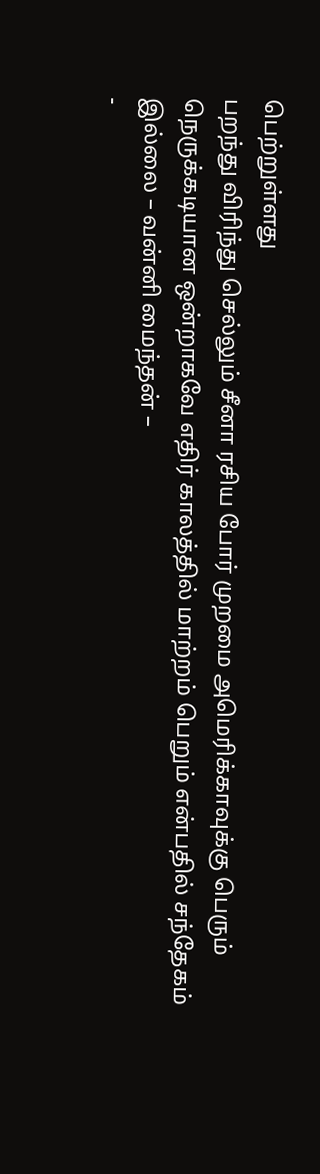பெற்றுள்ளது
பறந்து விரிந்து செல்லும் சீனா ரசிய போர் முறமை அமெரிக்காவுக்கு பெரும் நெருக்கடியான ஒன்றாகவே எதிர் காலத்தில் மாற்றம் பெறும் என்பதில் சந்தேகம் இல்லை – வன்னி மைந்தன் –
-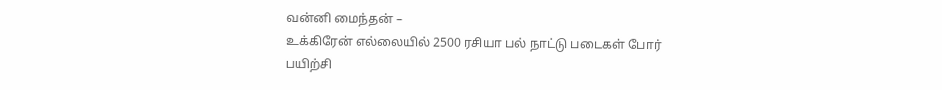வன்னி மைந்தன் –
உக்கிரேன் எல்லையில் 2500 ரசியா பல் நாட்டு படைகள் போர் பயிற்சி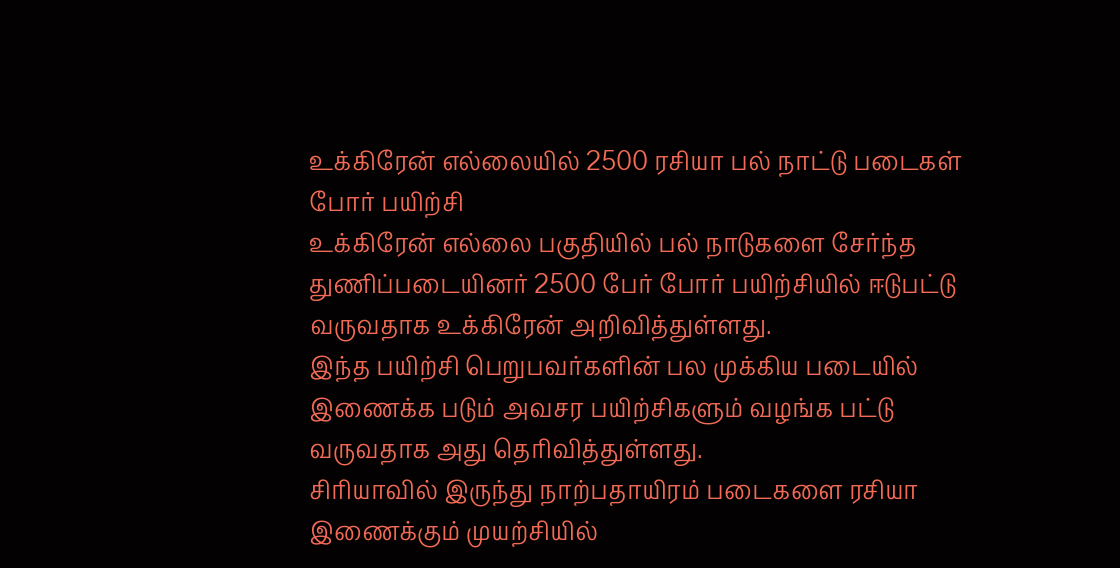உக்கிரேன் எல்லையில் 2500 ரசியா பல் நாட்டு படைகள் போர் பயிற்சி
உக்கிரேன் எல்லை பகுதியில் பல் நாடுகளை சேர்ந்த துணிப்படையினர் 2500 பேர் போர் பயிற்சியில் ஈடுபட்டு வருவதாக உக்கிரேன் அறிவித்துள்ளது.
இந்த பயிற்சி பெறுபவர்களின் பல முக்கிய படையில் இணைக்க படும் அவசர பயிற்சிகளும் வழங்க பட்டு வருவதாக அது தெரிவித்துள்ளது.
சிரியாவில் இருந்து நாற்பதாயிரம் படைகளை ரசியா இணைக்கும் முயற்சியில்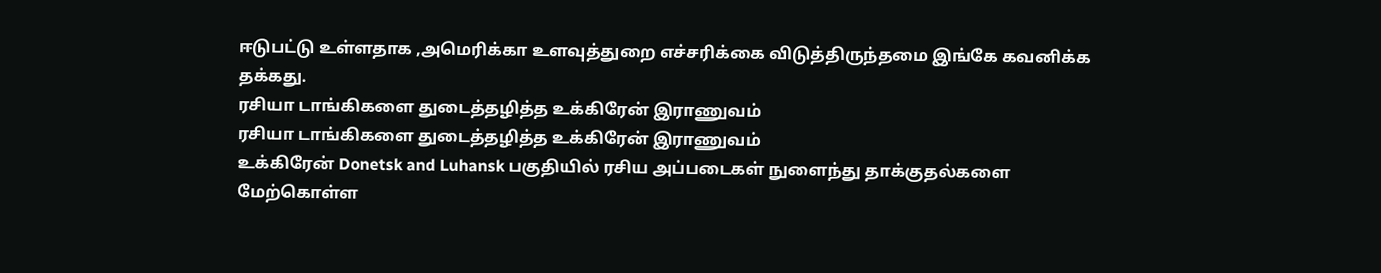ஈடுபட்டு உள்ளதாக ,அமெரிக்கா உளவுத்துறை எச்சரிக்கை விடுத்திருந்தமை இங்கே கவனிக்க தக்கது.
ரசியா டாங்கிகளை துடைத்தழித்த உக்கிரேன் இராணுவம்
ரசியா டாங்கிகளை துடைத்தழித்த உக்கிரேன் இராணுவம்
உக்கிரேன் Donetsk and Luhansk பகுதியில் ரசிய அப்படைகள் நுளைந்து தாக்குதல்களை
மேற்கொள்ள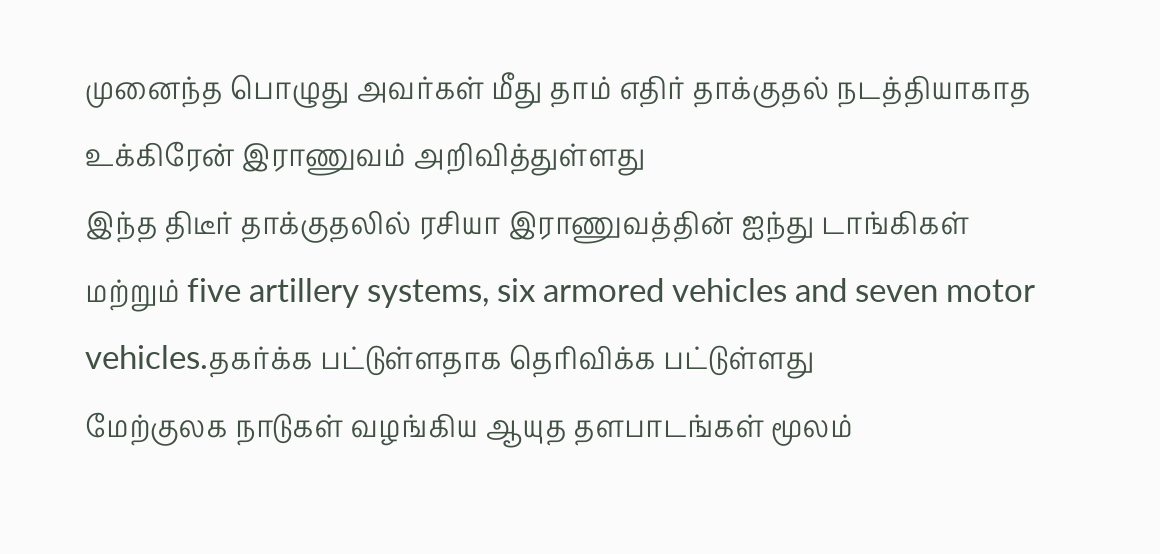முனைந்த பொழுது அவர்கள் மீது தாம் எதிர் தாக்குதல் நடத்தியாகாத உக்கிரேன் இராணுவம் அறிவித்துள்ளது
இந்த திடீர் தாக்குதலில் ரசியா இராணுவத்தின் ஐந்து டாங்கிகள் மற்றும் five artillery systems, six armored vehicles and seven motor vehicles.தகர்க்க பட்டுள்ளதாக தெரிவிக்க பட்டுள்ளது
மேற்குலக நாடுகள் வழங்கிய ஆயுத தளபாடங்கள் மூலம்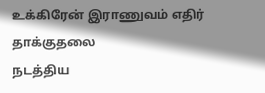உக்கிரேன் இராணுவம் எதிர் தாக்குதலை
நடத்திய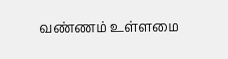வண்ணம் உள்ளமை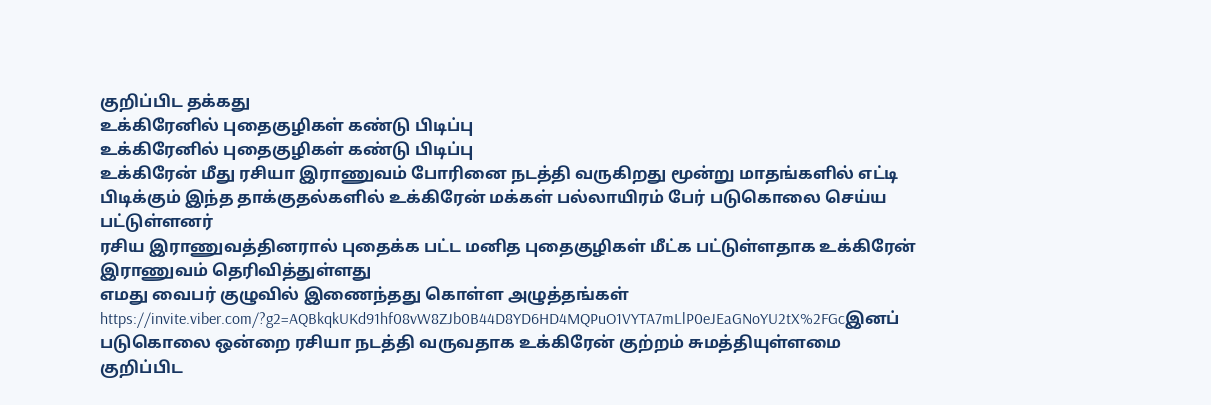குறிப்பிட தக்கது
உக்கிரேனில் புதைகுழிகள் கண்டு பிடிப்பு
உக்கிரேனில் புதைகுழிகள் கண்டு பிடிப்பு
உக்கிரேன் மீது ரசியா இராணுவம் போரினை நடத்தி வருகிறது மூன்று மாதங்களில் எட்டி பிடிக்கும் இந்த தாக்குதல்களில் உக்கிரேன் மக்கள் பல்லாயிரம் பேர் படுகொலை செய்ய பட்டுள்ளனர்
ரசிய இராணுவத்தினரால் புதைக்க பட்ட மனித புதைகுழிகள் மீட்க பட்டுள்ளதாக உக்கிரேன் இராணுவம் தெரிவித்துள்ளது
எமது வைபர் குழுவில் இணைந்தது கொள்ள அழுத்தங்கள்
https://invite.viber.com/?g2=AQBkqkUKd91hf08vW8ZJb0B44D8YD6HD4MQPuO1VYTA7mLlP0eJEaGNoYU2tX%2FGcஇனப் படுகொலை ஒன்றை ரசியா நடத்தி வருவதாக உக்கிரேன் குற்றம் சுமத்தியுள்ளமை குறிப்பிட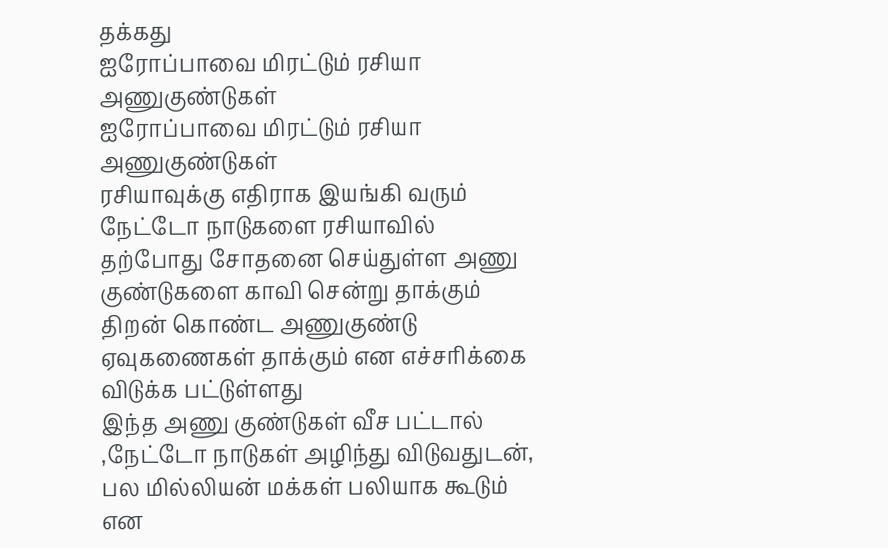தக்கது
ஐரோப்பாவை மிரட்டும் ரசியா அணுகுண்டுகள்
ஐரோப்பாவை மிரட்டும் ரசியா அணுகுண்டுகள்
ரசியாவுக்கு எதிராக இயங்கி வரும் நேட்டோ நாடுகளை ரசியாவில் தற்போது சோதனை செய்துள்ள அணு குண்டுகளை காவி சென்று தாக்கும் திறன் கொண்ட அணுகுண்டு ஏவுகணைகள் தாக்கும் என எச்சரிக்கை விடுக்க பட்டுள்ளது
இந்த அணு குண்டுகள் வீச பட்டால் ,நேட்டோ நாடுகள் அழிந்து விடுவதுடன், பல மில்லியன் மக்கள் பலியாக கூடும் என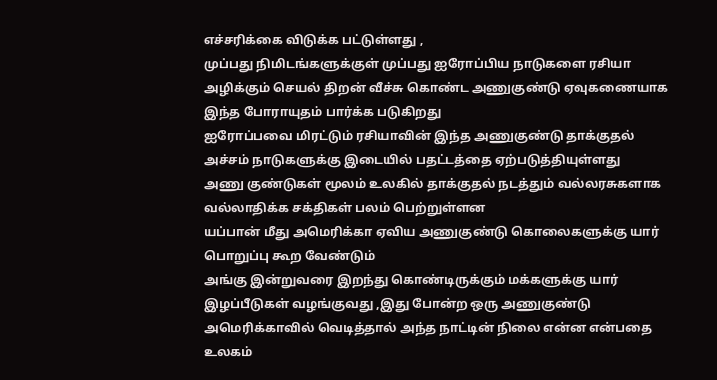எச்சரிக்கை விடுக்க பட்டுள்ளது ,
முப்பது நிமிடங்களுக்குள் முப்பது ஐரோப்பிய நாடுகளை ரசியா அழிக்கும் செயல் திறன் வீச்சு கொண்ட அணுகுண்டு ஏவுகணையாக இந்த போராயுதம் பார்க்க படுகிறது
ஐரோப்பவை மிரட்டும் ரசியாவின் இந்த அணுகுண்டு தாக்குதல் அச்சம் நாடுகளுக்கு இடையில் பதட்டத்தை ஏற்படுத்தியுள்ளது
அணு குண்டுகள் மூலம் உலகில் தாக்குதல் நடத்தும் வல்லரசுகளாக வல்லாதிக்க சக்திகள் பலம் பெற்றுள்ளன
யப்பான் மீது அமெரிக்கா ஏவிய அணுகுண்டு கொலைகளுக்கு யார் பொறுப்பு கூற வேண்டும்
அங்கு இன்றுவரை இறந்து கொண்டிருக்கும் மக்களுக்கு யார் இழப்பீடுகள் வழங்குவது ,இது போன்ற ஒரு அணுகுண்டு அமெரிக்காவில் வெடித்தால் அந்த நாட்டின் நிலை என்ன என்பதை உலகம்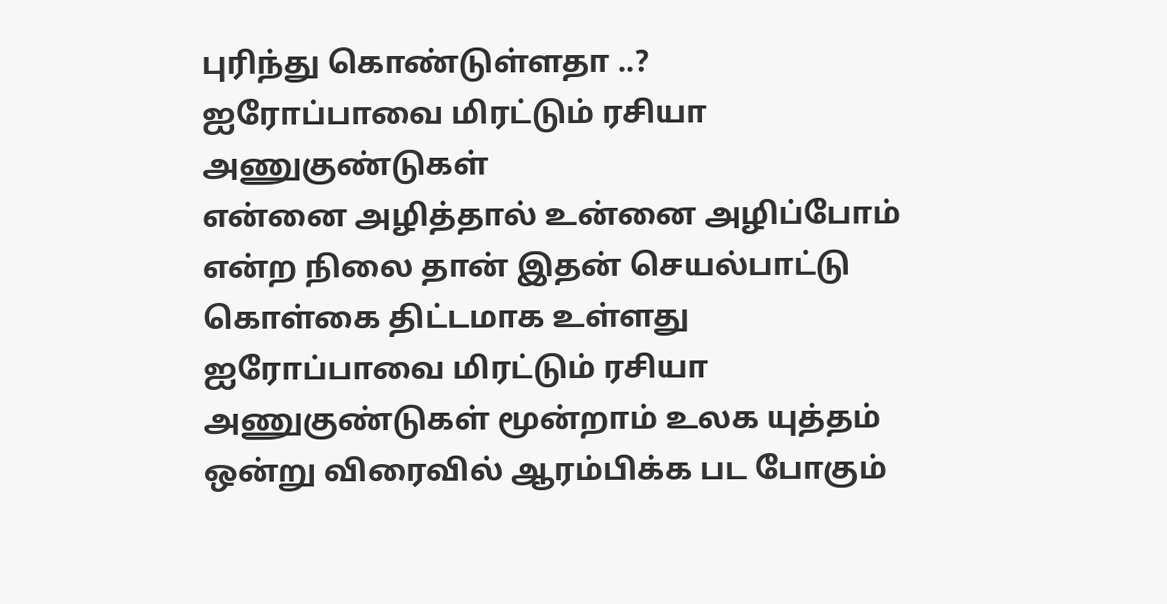புரிந்து கொண்டுள்ளதா ..?
ஐரோப்பாவை மிரட்டும் ரசியா அணுகுண்டுகள்
என்னை அழித்தால் உன்னை அழிப்போம் என்ற நிலை தான் இதன் செயல்பாட்டு கொள்கை திட்டமாக உள்ளது
ஐரோப்பாவை மிரட்டும் ரசியா அணுகுண்டுகள் மூன்றாம் உலக யுத்தம் ஒன்று விரைவில் ஆரம்பிக்க பட போகும்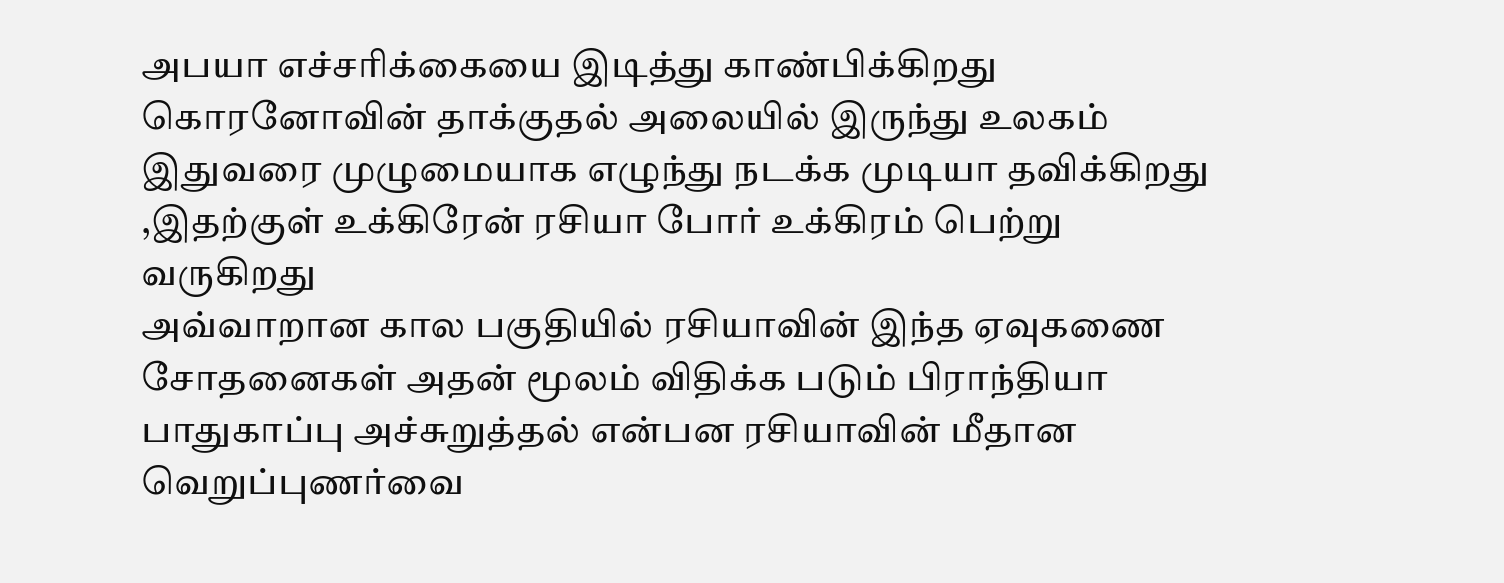அபயா எச்சரிக்கையை இடித்து காண்பிக்கிறது
கொரனோவின் தாக்குதல் அலையில் இருந்து உலகம் இதுவரை முழுமையாக எழுந்து நடக்க முடியா தவிக்கிறது ,இதற்குள் உக்கிரேன் ரசியா போர் உக்கிரம் பெற்று வருகிறது
அவ்வாறான கால பகுதியில் ரசியாவின் இந்த ஏவுகணை சோதனைகள் அதன் மூலம் விதிக்க படும் பிராந்தியா பாதுகாப்பு அச்சுறுத்தல் என்பன ரசியாவின் மீதான வெறுப்புணர்வை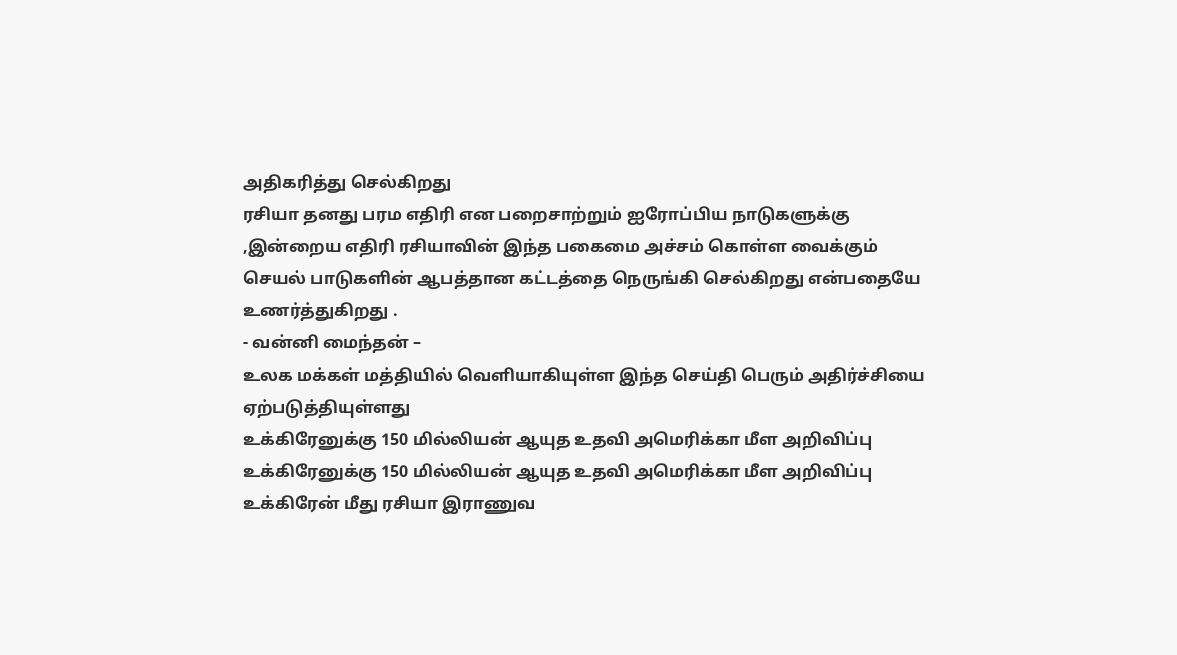அதிகரித்து செல்கிறது
ரசியா தனது பரம எதிரி என பறைசாற்றும் ஐரோப்பிய நாடுகளுக்கு ,இன்றைய எதிரி ரசியாவின் இந்த பகைமை அச்சம் கொள்ள வைக்கும் செயல் பாடுகளின் ஆபத்தான கட்டத்தை நெருங்கி செல்கிறது என்பதையே உணர்த்துகிறது .
- வன்னி மைந்தன் –
உலக மக்கள் மத்தியில் வெளியாகியுள்ள இந்த செய்தி பெரும் அதிர்ச்சியை ஏற்படுத்தியுள்ளது
உக்கிரேனுக்கு 150 மில்லியன் ஆயுத உதவி அமெரிக்கா மீள அறிவிப்பு
உக்கிரேனுக்கு 150 மில்லியன் ஆயுத உதவி அமெரிக்கா மீள அறிவிப்பு
உக்கிரேன் மீது ரசியா இராணுவ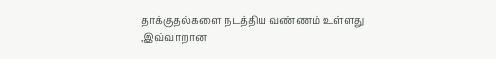தாக்குதல்களை நடத்திய வண்ணம் உள்ளது
,இவ்வாறான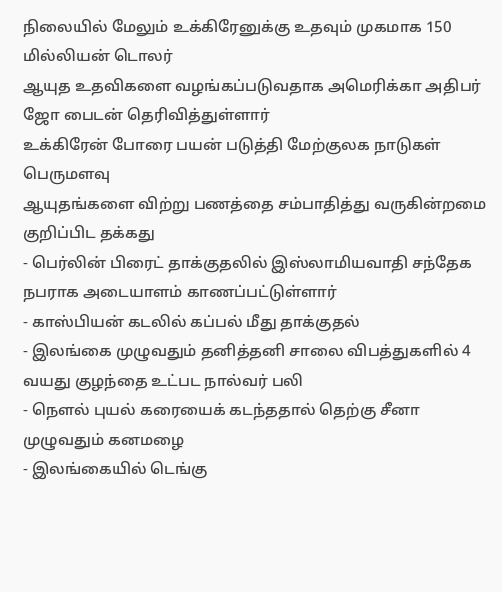நிலையில் மேலும் உக்கிரேனுக்கு உதவும் முகமாக 150 மில்லியன் டொலர்
ஆயுத உதவிகளை வழங்கப்படுவதாக அமெரிக்கா அதிபர் ஜோ பைடன் தெரிவித்துள்ளார்
உக்கிரேன் போரை பயன் படுத்தி மேற்குலக நாடுகள் பெருமளவு
ஆயுதங்களை விற்று பணத்தை சம்பாதித்து வருகின்றமை குறிப்பிட தக்கது
- பெர்லின் பிரைட் தாக்குதலில் இஸ்லாமியவாதி சந்தேக நபராக அடையாளம் காணப்பட்டுள்ளார்
- காஸ்பியன் கடலில் கப்பல் மீது தாக்குதல்
- இலங்கை முழுவதும் தனித்தனி சாலை விபத்துகளில் 4 வயது குழந்தை உட்பட நால்வர் பலி
- நௌல் புயல் கரையைக் கடந்ததால் தெற்கு சீனா முழுவதும் கனமழை
- இலங்கையில் டெங்கு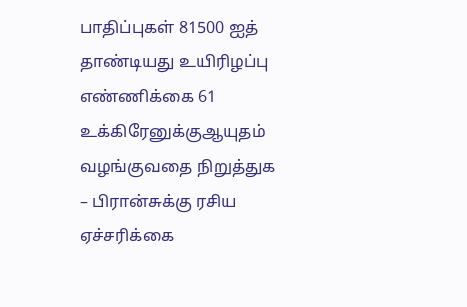பாதிப்புகள் 81500 ஐத் தாண்டியது உயிரிழப்பு எண்ணிக்கை 61
உக்கிரேனுக்குஆயுதம் வழங்குவதை நிறுத்துக – பிரான்சுக்கு ரசிய ஏச்சரிக்கை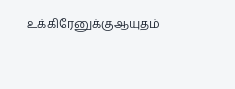உக்கிரேனுக்குஆயுதம்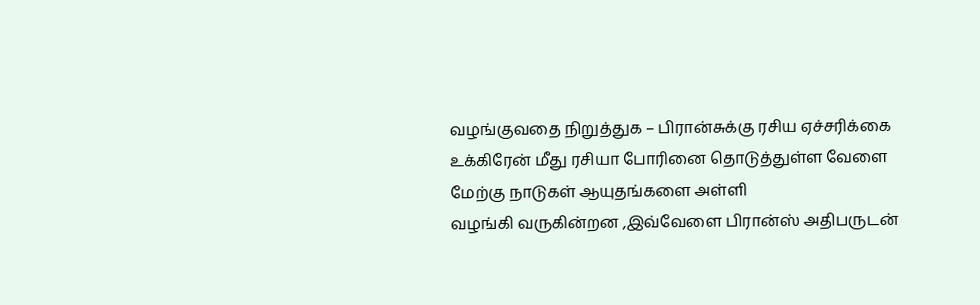வழங்குவதை நிறுத்துக – பிரான்சுக்கு ரசிய ஏச்சரிக்கை
உக்கிரேன் மீது ரசியா போரினை தொடுத்துள்ள வேளை மேற்கு நாடுகள் ஆயுதங்களை அள்ளி
வழங்கி வருகின்றன ,இவ்வேளை பிரான்ஸ் அதிபருடன்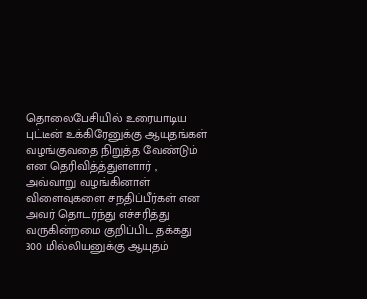தொலைபேசியில் உரையாடிய
புட்டீன் உக்கிரேனுக்கு ஆயுதங்கள் வழங்குவதை நிறுத்த வேண்டும் என தெரிவித்த்துளளார் ,
அவ்வாறு வழங்கினாள் விளைவுகளை சநதிப்பீர்கள் என அவர் தொடர்ந்து எச்சரித்து வருகின்றமை குறிப்பிட தக்கது
300 மில்லியனுக்கு ஆயுதம்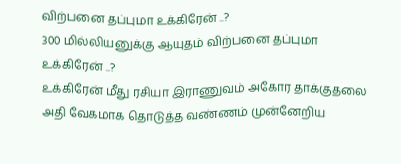விற்பனை தப்புமா உக்கிரேன் ..?
300 மில்லியனுக்கு ஆயுதம் விற்பனை தப்புமா உக்கிரேன் ..?
உக்கிரேன் மீது ரசியா இராணுவம் அகோர தாக்குதலை அதி வேகமாக தொடுத்த வண்ணம் முன்னேறிய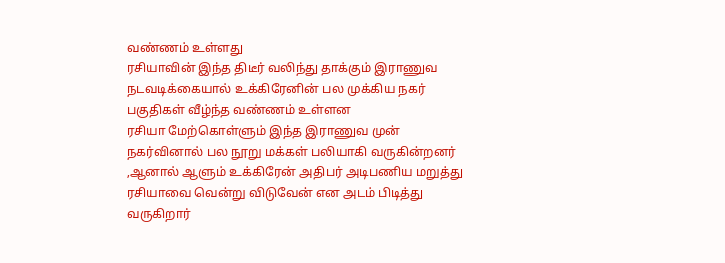வண்ணம் உள்ளது
ரசியாவின் இந்த திடீர் வலிந்து தாக்கும் இராணுவ நடவடிக்கையால் உக்கிரேனின் பல முக்கிய நகர் பகுதிகள் வீழ்ந்த வண்ணம் உள்ளன
ரசியா மேற்கொள்ளும் இந்த இராணுவ முன் நகர்வினால் பல நூறு மக்கள் பலியாகி வருகின்றனர் ,ஆனால் ஆளும் உக்கிரேன் அதிபர் அடிபணிய மறுத்து ரசியாவை வென்று விடுவேன் என அடம் பிடித்து வருகிறார்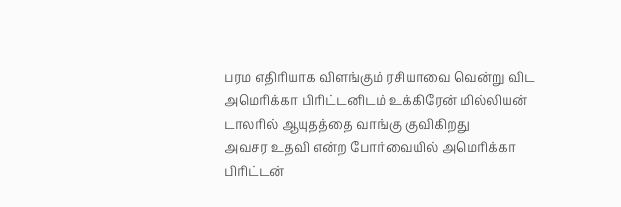பரம எதிரியாக விளங்கும் ரசியாவை வென்று விட அமெரிக்கா பிரிட்டனிடம் உக்கிரேன் மில்லியன் டாலரில் ஆயுதத்தை வாங்கு குவிகிறது
அவசர உதவி என்ற போர்வையில் அமெரிக்கா பிரிட்டன்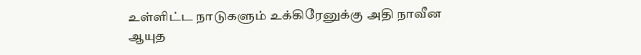உள்ளிட்ட நாடுகளும் உக்கிரேனுக்கு அதி நாவீன ஆயுத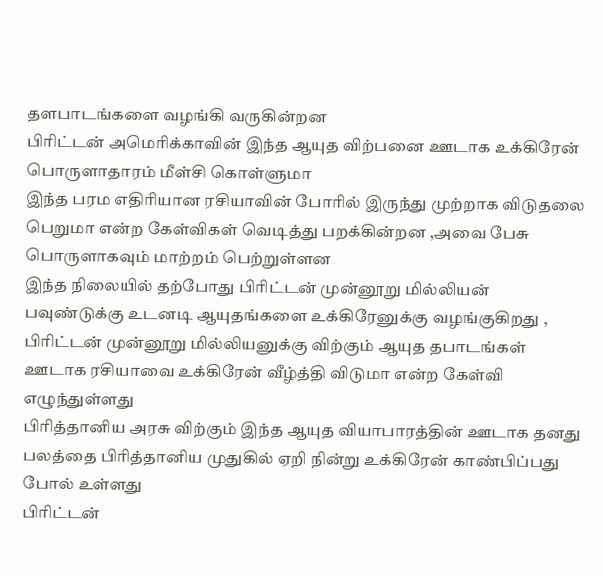தளபாடங்களை வழங்கி வருகின்றன
பிரிட்டன் அமெரிக்காவின் இந்த ஆயுத விற்பனை ஊடாக உக்கிரேன் பொருளாதாரம் மீள்சி கொள்ளுமா
இந்த பரம எதிரியான ரசியாவின் போரில் இருந்து முற்றாக விடுதலை பெறுமா என்ற கேள்விகள் வெடித்து பறக்கின்றன ,அவை பேசு பொருளாகவும் மாற்றம் பெற்றுள்ளன
இந்த நிலையில் தற்போது பிரிட்டன் முன்னூறு மில்லியன் பவுண்டுக்கு உடனடி ஆயுதங்களை உக்கிரேனுக்கு வழங்குகிறது ,
பிரிட்டன் முன்னூறு மில்லியனுக்கு விற்கும் ஆயுத தபாடங்கள் ஊடாக ரசியாவை உக்கிரேன் வீழ்த்தி விடுமா என்ற கேள்வி எழுந்துள்ளது
பிரித்தானிய அரசு விற்கும் இந்த ஆயுத வியாபாரத்தின் ஊடாக தனது பலத்தை பிரித்தானிய முதுகில் ஏறி நின்று உக்கிரேன் காண்பிப்பது போல் உள்ளது
பிரிட்டன்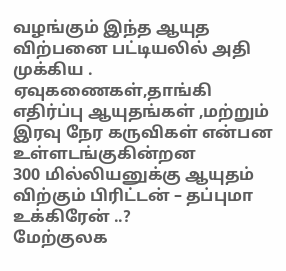வழங்கும் இந்த ஆயுத விற்பனை பட்டியலில் அதி முக்கிய .
ஏவுகணைகள்,தாங்கி எதிர்ப்பு ஆயுதங்கள் ,மற்றும் இரவு நேர கருவிகள் என்பன உள்ளடங்குகின்றன
300 மில்லியனுக்கு ஆயுதம் விற்கும் பிரிட்டன் – தப்புமா உக்கிரேன் ..?
மேற்குலக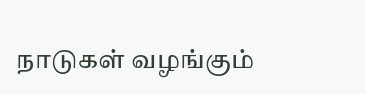நாடுகள் வழங்கும்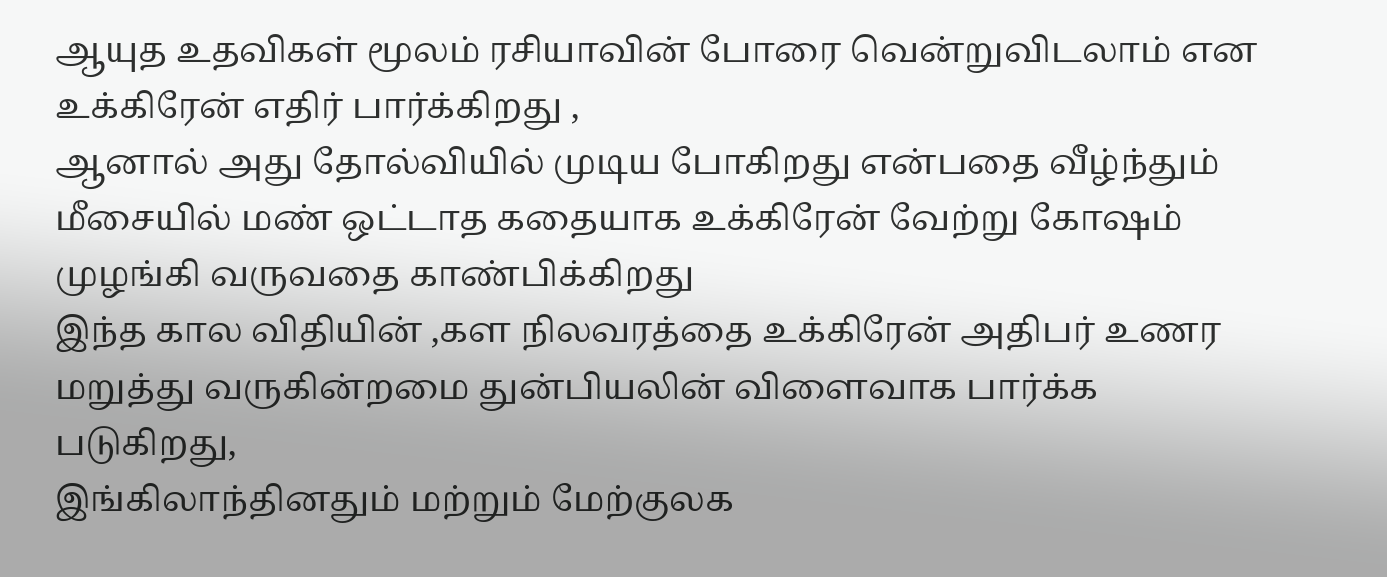ஆயுத உதவிகள் மூலம் ரசியாவின் போரை வென்றுவிடலாம் என உக்கிரேன் எதிர் பார்க்கிறது ,
ஆனால் அது தோல்வியில் முடிய போகிறது என்பதை வீழ்ந்தும் மீசையில் மண் ஒட்டாத கதையாக உக்கிரேன் வேற்று கோஷம் முழங்கி வருவதை காண்பிக்கிறது
இந்த கால விதியின் ,கள நிலவரத்தை உக்கிரேன் அதிபர் உணர மறுத்து வருகின்றமை துன்பியலின் விளைவாக பார்க்க படுகிறது,
இங்கிலாந்தினதும் மற்றும் மேற்குலக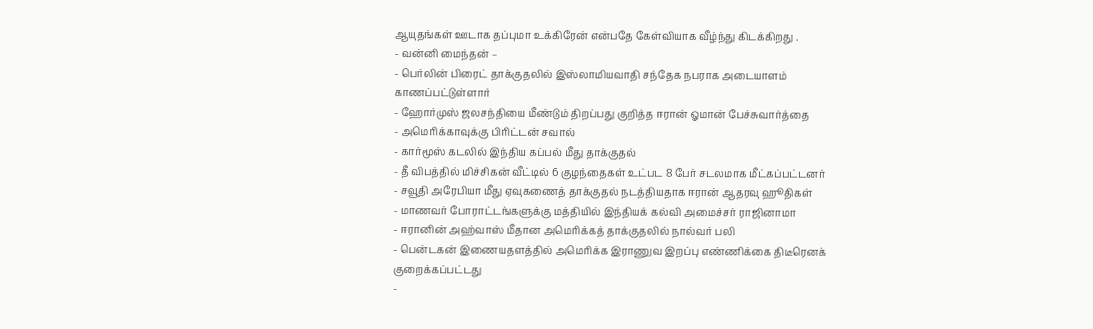ஆயுதங்கள் ஊடாக தப்புமா உக்கிரேன் என்பதே கேள்வியாக வீழ்ந்து கிடக்கிறது .
- வன்னி மைந்தன் –
- பெர்லின் பிரைட் தாக்குதலில் இஸ்லாமியவாதி சந்தேக நபராக அடையாளம் காணப்பட்டுள்ளார்
- ஹோர்முஸ் ஜலசந்தியை மீண்டும் திறப்பது குறித்த ஈரான் ஓமான் பேச்சுவார்த்தை
- அமெரிக்காவுக்கு பிரிட்டன் சவால்
- கார்மூஸ் கடலில் இந்திய கப்பல் மீது தாக்குதல்
- தீ விபத்தில் மிச்சிகன் வீட்டில் 6 குழந்தைகள் உட்பட 8 பேர் சடலமாக மீட்கப்பட்டனர்
- சவூதி அரேபியா மீது ஏவுகணைத் தாக்குதல் நடத்தியதாக ஈரான் ஆதரவு ஹூதிகள்
- மாணவர் போராட்டங்களுக்கு மத்தியில் இந்தியக் கல்வி அமைச்சர் ராஜினாமா
- ஈரானின் அஹ்வாஸ் மீதான அமெரிக்கத் தாக்குதலில் நால்வர் பலி
- பென்டகன் இணையதளத்தில் அமெரிக்க இராணுவ இறப்பு எண்ணிக்கை திடீரெனக் குறைக்கப்பட்டது
-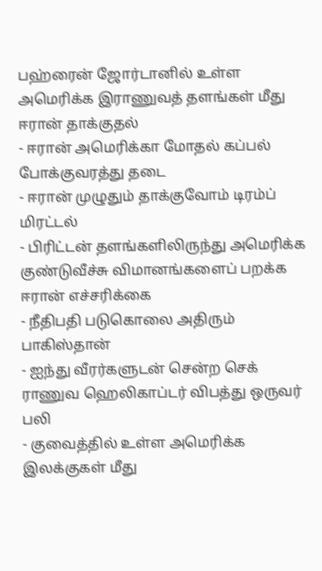பஹ்ரைன் ஜோர்டானில் உள்ள அமெரிக்க இராணுவத் தளங்கள் மீது ஈரான் தாக்குதல்
- ஈரான் அமெரிக்கா மோதல் கப்பல் போக்குவரத்து தடை
- ஈரான் முழுதும் தாக்குவோம் டிரம்ப் மிரட்டல்
- பிரிட்டன் தளங்களிலிருந்து அமெரிக்க குண்டுவீச்சு விமானங்களைப் பறக்க ஈரான் எச்சரிக்கை
- நீதிபதி படுகொலை அதிரும் பாகிஸ்தான்
- ஐந்து வீரர்களுடன் சென்ற செக் ராணுவ ஹெலிகாப்டர் விபத்து ஒருவர் பலி
- குவைத்தில் உள்ள அமெரிக்க இலக்குகள் மீது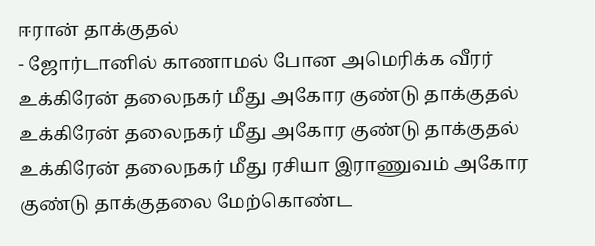ஈரான் தாக்குதல்
- ஜோர்டானில் காணாமல் போன அமெரிக்க வீரர்
உக்கிரேன் தலைநகர் மீது அகோர குண்டு தாக்குதல்
உக்கிரேன் தலைநகர் மீது அகோர குண்டு தாக்குதல்
உக்கிரேன் தலைநகர் மீது ரசியா இராணுவம் அகோர குண்டு தாக்குதலை மேற்கொண்ட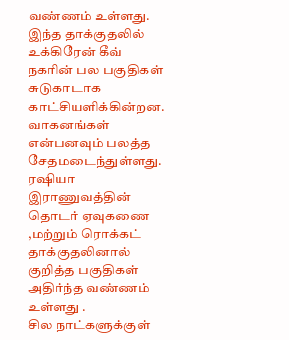வண்ணம் உள்ளது.
இந்த தாக்குதலில் உக்கிரேன் கீவ் நகரின் பல பகுதிகள் சுடுகாடாக காட்சியளிக்கின்றன.
வாகனங்கள் என்பனவும் பலத்த சேதமடைந்துள்ளது.
ரஷியா இராணுவத்தின் தொடர் ஏவுகணை ,மற்றும் ரொக்கட் தாக்குதலினால் குறித்த பகுதிகள் அதிர்ந்த வண்ணம் உள்ளது .
சில நாட்களுக்குள்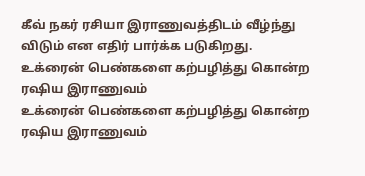கீவ் நகர் ரசியா இராணுவத்திடம் வீழ்ந்து விடும் என எதிர் பார்க்க படுகிறது.
உக்ரைன் பெண்களை கற்பழித்து கொன்ற ரஷிய இராணுவம்
உக்ரைன் பெண்களை கற்பழித்து கொன்ற ரஷிய இராணுவம்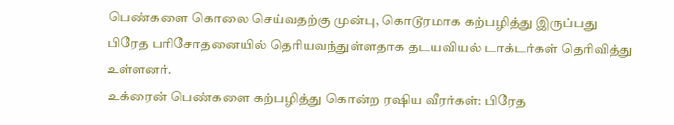பெண்களை கொலை செய்வதற்கு முன்பு, கொடூரமாக கற்பழித்து இருப்பது பிரேத பரிசோதனையில் தெரியவந்துள்ளதாக தடயவியல் டாக்டர்கள் தெரிவித்து உள்ளனர்.
உக்ரைன் பெண்களை கற்பழித்து கொன்ற ரஷிய வீரர்கள்: பிரேத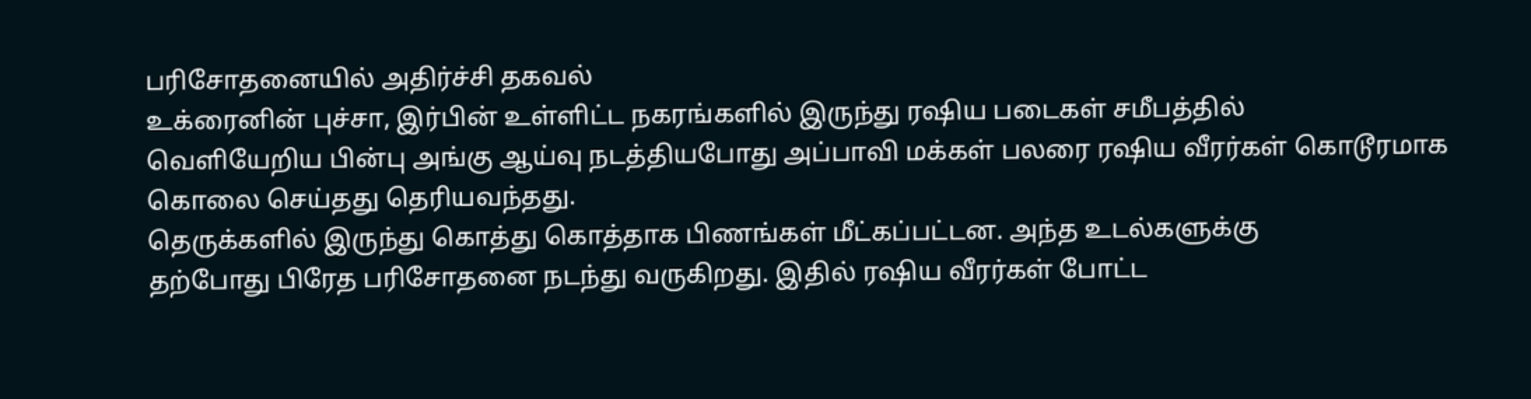பரிசோதனையில் அதிர்ச்சி தகவல்
உக்ரைனின் புச்சா, இர்பின் உள்ளிட்ட நகரங்களில் இருந்து ரஷிய படைகள் சமீபத்தில்
வெளியேறிய பின்பு அங்கு ஆய்வு நடத்தியபோது அப்பாவி மக்கள் பலரை ரஷிய வீரர்கள் கொடூரமாக கொலை செய்தது தெரியவந்தது.
தெருக்களில் இருந்து கொத்து கொத்தாக பிணங்கள் மீட்கப்பட்டன. அந்த உடல்களுக்கு
தற்போது பிரேத பரிசோதனை நடந்து வருகிறது. இதில் ரஷிய வீரர்கள் போட்ட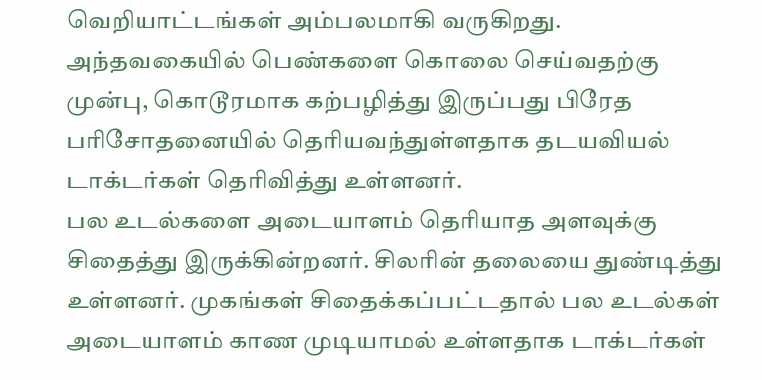வெறியாட்டங்கள் அம்பலமாகி வருகிறது.
அந்தவகையில் பெண்களை கொலை செய்வதற்கு முன்பு, கொடூரமாக கற்பழித்து இருப்பது பிரேத பரிசோதனையில் தெரியவந்துள்ளதாக தடயவியல் டாக்டர்கள் தெரிவித்து உள்ளனர்.
பல உடல்களை அடையாளம் தெரியாத அளவுக்கு சிதைத்து இருக்கின்றனர். சிலரின் தலையை துண்டித்து உள்ளனர். முகங்கள் சிதைக்கப்பட்டதால் பல உடல்கள் அடையாளம் காண முடியாமல் உள்ளதாக டாக்டர்கள்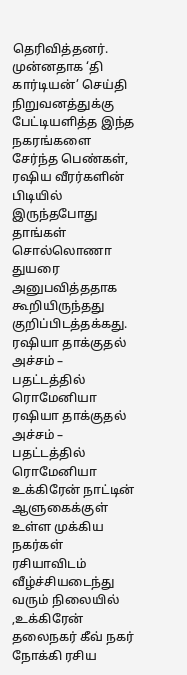தெரிவித்தனர்.
முன்னதாக ‘தி கார்டியன்’ செய்தி நிறுவனத்துக்கு பேட்டியளித்த இந்த நகரங்களை சேர்ந்த பெண்கள்,
ரஷிய வீரர்களின் பிடியில் இருந்தபோது தாங்கள் சொல்லொணா துயரை அனுபவித்ததாக கூறியிருந்தது குறிப்பிடத்தக்கது.
ரஷியா தாக்குதல் அச்சம் – பதட்டத்தில் ரொமேனியா
ரஷியா தாக்குதல் அச்சம் – பதட்டத்தில் ரொமேனியா
உக்கிரேன் நாட்டின் ஆளுகைக்குள் உள்ள முக்கிய நகர்கள் ரசியாவிடம் வீழ்ச்சியடைந்து வரும் நிலையில் ,உக்கிரேன் தலைநகர் கீவ் நகர் நோக்கி ரசிய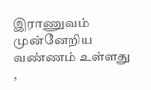இராணுவம் முன்னேறிய வண்ணம் உள்ளது ,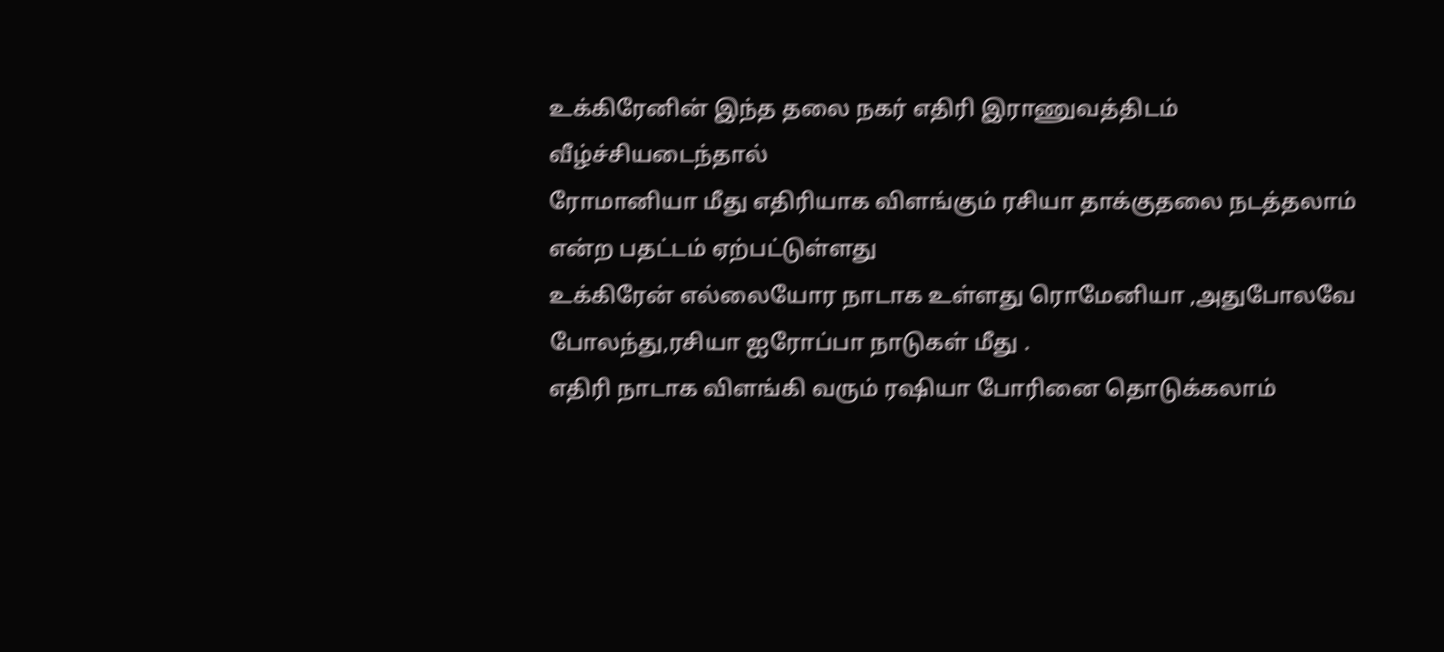உக்கிரேனின் இந்த தலை நகர் எதிரி இராணுவத்திடம் வீழ்ச்சியடைந்தால்
ரோமானியா மீது எதிரியாக விளங்கும் ரசியா தாக்குதலை நடத்தலாம் என்ற பதட்டம் ஏற்பட்டுள்ளது
உக்கிரேன் எல்லையோர நாடாக உள்ளது ரொமேனியா ,அதுபோலவே போலந்து,ரசியா ஐரோப்பா நாடுகள் மீது .
எதிரி நாடாக விளங்கி வரும் ரஷியா போரினை தொடுக்கலாம்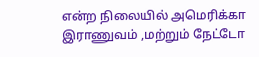என்ற நிலையில் அமெரிக்கா இராணுவம் ,மற்றும் நேட்டோ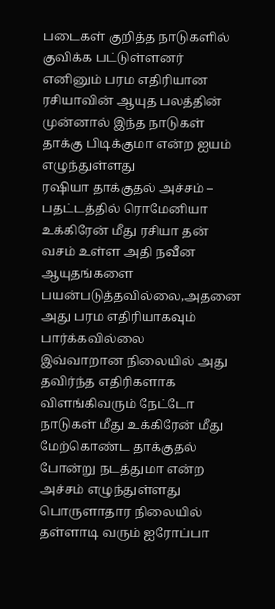படைகள் குறித்த நாடுகளில் குவிக்க பட்டுள்ளனர்
எனினும் பரம எதிரியான ரசியாவின் ஆயுத பலத்தின் முன்னால் இந்த நாடுகள் தாக்கு பிடிக்குமா என்ற ஐயம் எழுந்துள்ளது
ரஷியா தாக்குதல் அச்சம் – பதட்டத்தில் ரொமேனியா
உக்கிரேன் மீது ரசியா தன் வசம் உள்ள அதி நவீன ஆயுதங்களை பயன்படுத்தவில்லை,அதனை அது பரம எதிரியாகவும் பார்க்கவில்லை
இவ்வாறான நிலையில் அது தவிர்ந்த எதிரிகளாக விளங்கிவரும் நேட்டோ நாடுகள் மீது உக்கிரேன் மீது மேற்கொண்ட தாக்குதல் போன்று நடத்துமா என்ற அச்சம் எழுந்துள்ளது
பொருளாதார நிலையில் தள்ளாடி வரும் ஐரோப்பா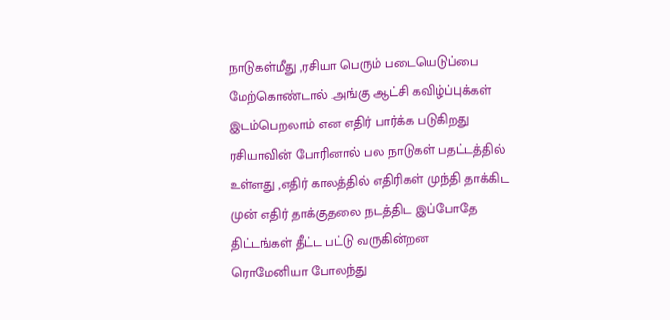நாடுகள்மீது ,ரசியா பெரும் படையெடுப்பை மேற்கொண்டால் .அங்கு ஆட்சி கவிழ்ப்புக்கள் இடம்பெறலாம் என எதிர் பார்க்க படுகிறது
ரசியாவின் போரினால் பல நாடுகள் பதட்டத்தில் உள்ளது ,எதிர் காலத்தில் எதிரிகள் முந்தி தாக்கிட முன் எதிர் தாக்குதலை நடத்திட இப்போதே திட்டங்கள் தீட்ட பட்டு வருகின்றன
ரொமேனியா போலந்து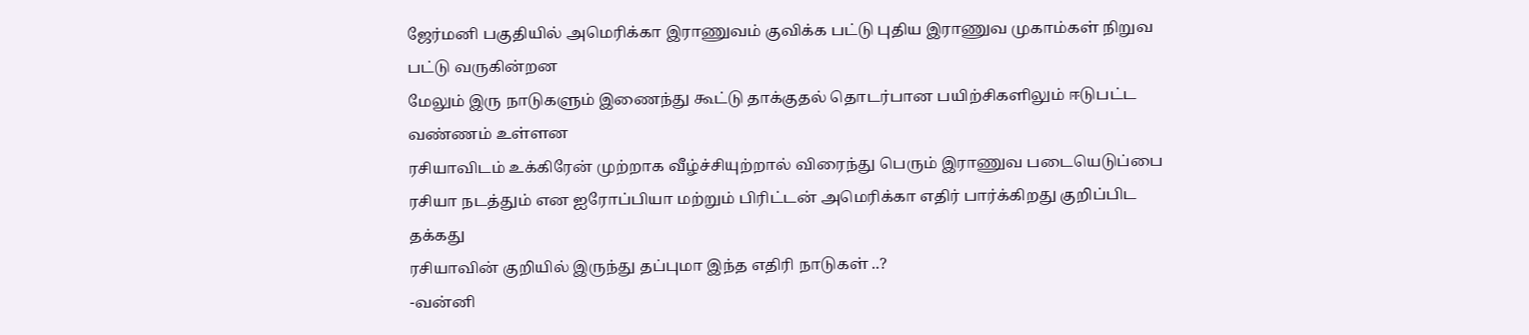ஜேர்மனி பகுதியில் அமெரிக்கா இராணுவம் குவிக்க பட்டு புதிய இராணுவ முகாம்கள் நிறுவ பட்டு வருகின்றன
மேலும் இரு நாடுகளும் இணைந்து கூட்டு தாக்குதல் தொடர்பான பயிற்சிகளிலும் ஈடுபட்ட வண்ணம் உள்ளன
ரசியாவிடம் உக்கிரேன் முற்றாக வீழ்ச்சியுற்றால் விரைந்து பெரும் இராணுவ படையெடுப்பை ரசியா நடத்தும் என ஐரோப்பியா மற்றும் பிரிட்டன் அமெரிக்கா எதிர் பார்க்கிறது குறிப்பிட தக்கது
ரசியாவின் குறியில் இருந்து தப்புமா இந்த எதிரி நாடுகள் ..?
-வன்னி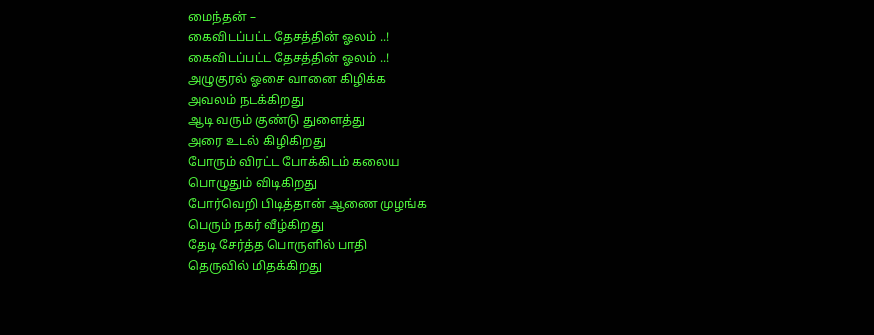மைந்தன் –
கைவிடப்பட்ட தேசத்தின் ஓலம் ..!
கைவிடப்பட்ட தேசத்தின் ஓலம் ..!
அழுகுரல் ஓசை வானை கிழிக்க
அவலம் நடக்கிறது
ஆடி வரும் குண்டு துளைத்து
அரை உடல் கிழிகிறது
போரும் விரட்ட போக்கிடம் கலைய
பொழுதும் விடிகிறது
போர்வெறி பிடித்தான் ஆணை முழங்க
பெரும் நகர் வீழ்கிறது
தேடி சேர்த்த பொருளில் பாதி
தெருவில் மிதக்கிறது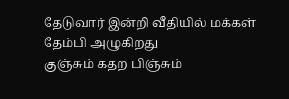தேடுவார் இன்றி வீதியில் மக்கள்
தேம்பி அழுகிறது
குஞ்சும் கதற பிஞ்சும்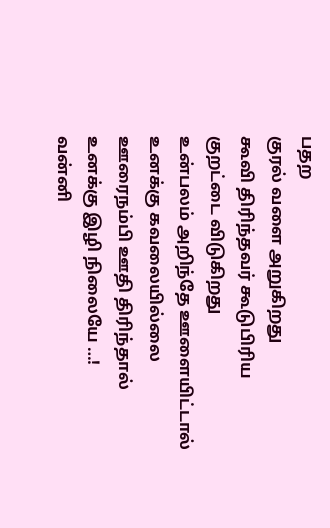பதற
குரல் வளை அறுகிறது
கூவி திரிந்தவர் கூடுபிரிய
குறட்டை விடுகிறது
உன்பலம் அறிந்தே ஊளையிட்டால்
உனக்கு கவலையில்லை
ஊரைநம்பி ஊதி திரிந்தால்
உனக்கு இழி நிலையே …!
வன்னி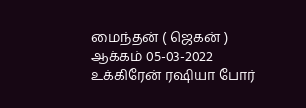மைந்தன் ( ஜெகன் )
ஆக்கம் 05-03-2022
உக்கிரேன் ரஷியா போர்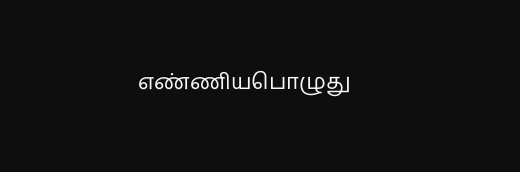எண்ணியபொழுது